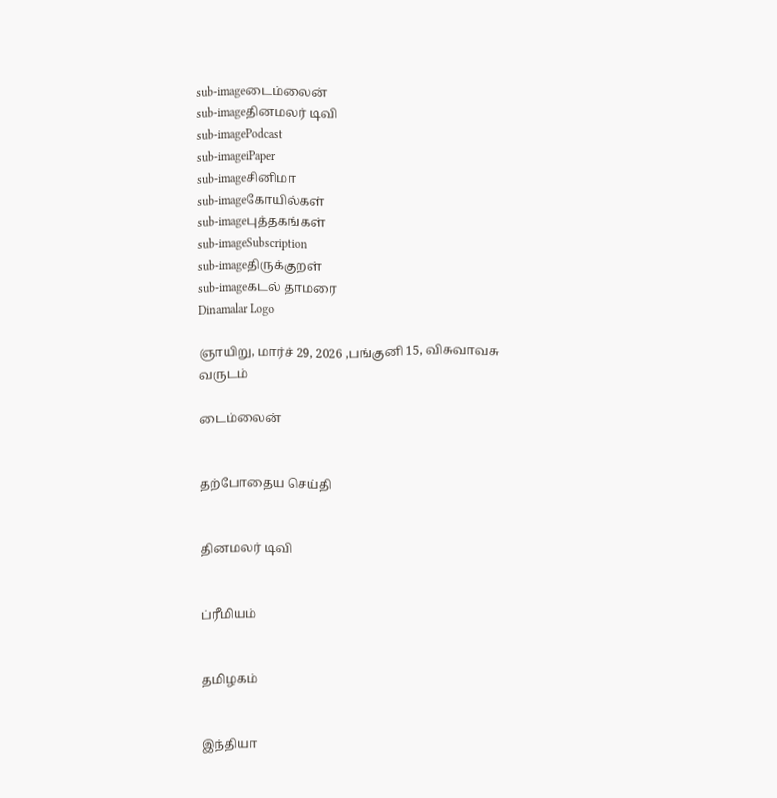sub-imageடைம்லைன்
sub-imageதினமலர் டிவி
sub-imagePodcast
sub-imageiPaper
sub-imageசினிமா
sub-imageகோயில்கள்
sub-imageபுத்தகங்கள்
sub-imageSubscription
sub-imageதிருக்குறள்
sub-imageகடல் தாமரை
Dinamalar Logo

ஞாயிறு, மார்ச் 29, 2026 ,பங்குனி 15, விசுவாவசு வருடம்

டைம்லைன்


தற்போதைய செய்தி


தினமலர் டிவி


ப்ரீமியம்


தமிழகம்


இந்தியா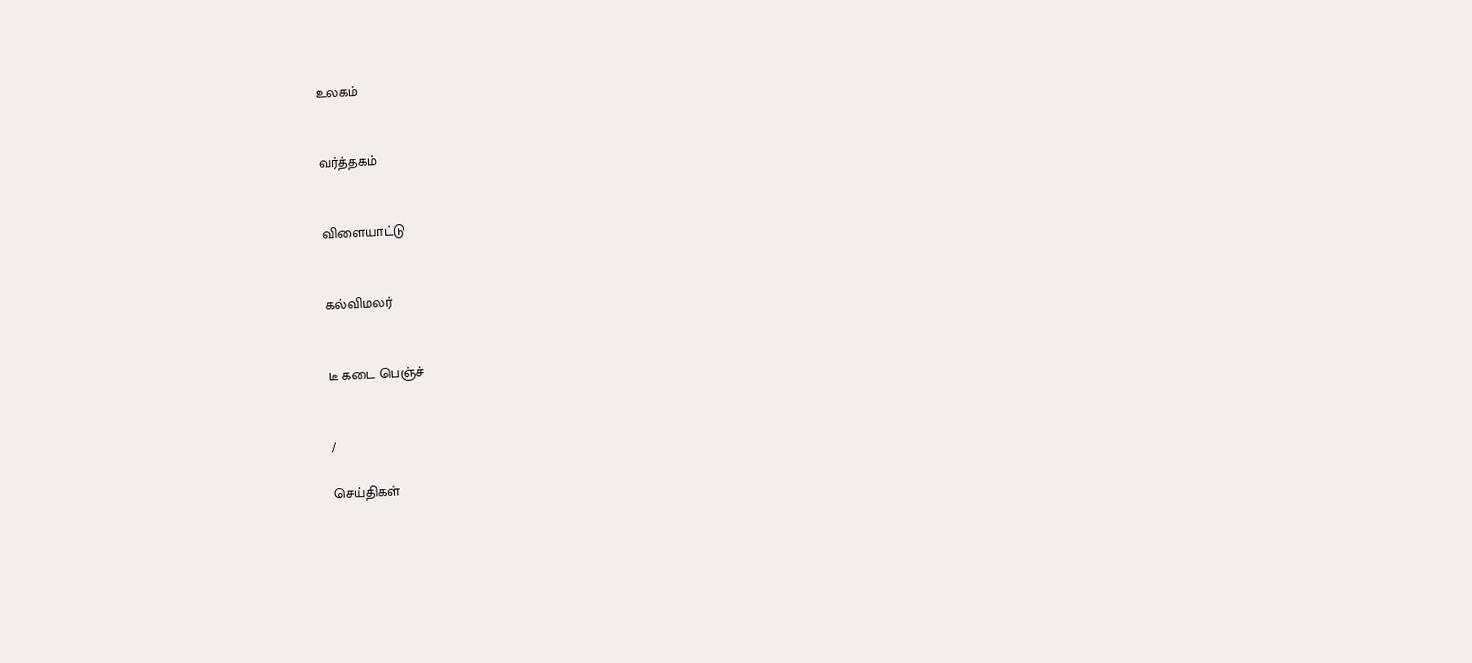உலகம்


வர்த்தகம்


விளையாட்டு


கல்விமலர்


டீ கடை பெஞ்ச்


/

செய்திகள்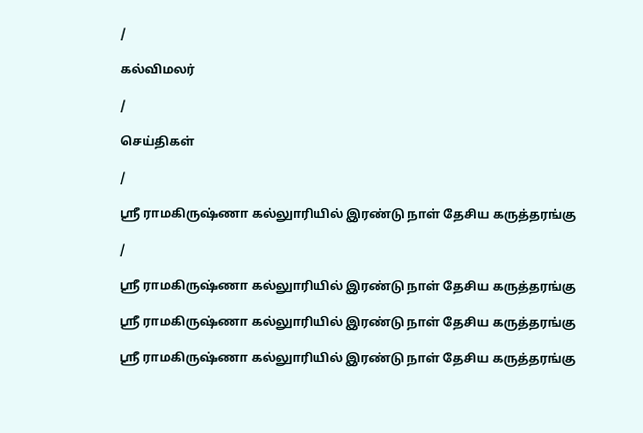/

கல்விமலர்

/

செய்திகள்

/

ஸ்ரீ ராமகிருஷ்ணா கல்லுாரியில் இரண்டு நாள் தேசிய கருத்தரங்கு

/

ஸ்ரீ ராமகிருஷ்ணா கல்லுாரியில் இரண்டு நாள் தேசிய கருத்தரங்கு

ஸ்ரீ ராமகிருஷ்ணா கல்லுாரியில் இரண்டு நாள் தேசிய கருத்தரங்கு

ஸ்ரீ ராமகிருஷ்ணா கல்லுாரியில் இரண்டு நாள் தேசிய கருத்தரங்கு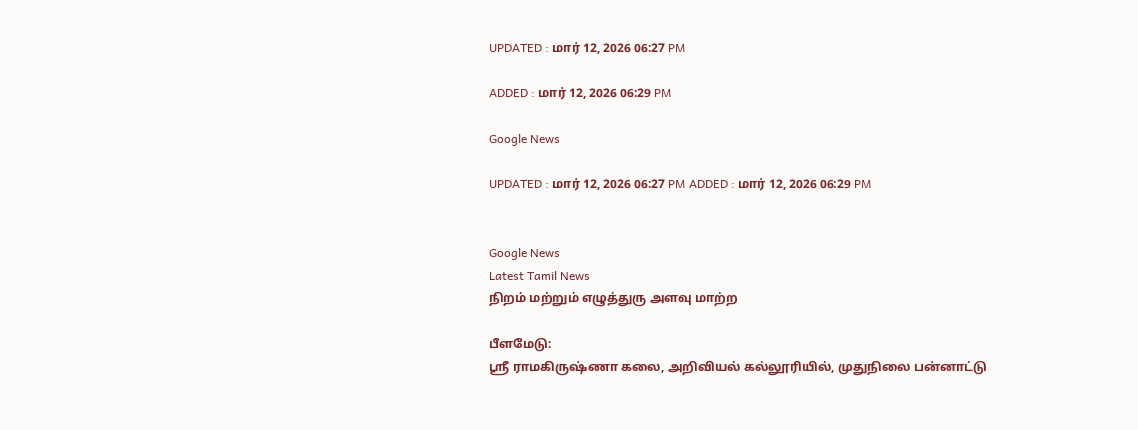UPDATED : மார் 12, 2026 06:27 PM

ADDED : மார் 12, 2026 06:29 PM

Google News

UPDATED : மார் 12, 2026 06:27 PM ADDED : மார் 12, 2026 06:29 PM


Google News
Latest Tamil News
நிறம் மற்றும் எழுத்துரு அளவு மாற்ற

பீளமேடு:
ஸ்ரீ ராமகிருஷ்ணா கலை, அறிவியல் கல்லூரியில், முதுநிலை பன்னாட்டு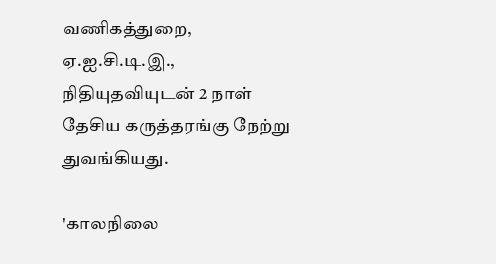வணிகத்துறை, ஏ.ஐ.சி.டி.இ., நிதியுதவியுடன் 2 நாள் தேசிய கருத்தரங்கு நேற்று துவங்கியது.

'காலநிலை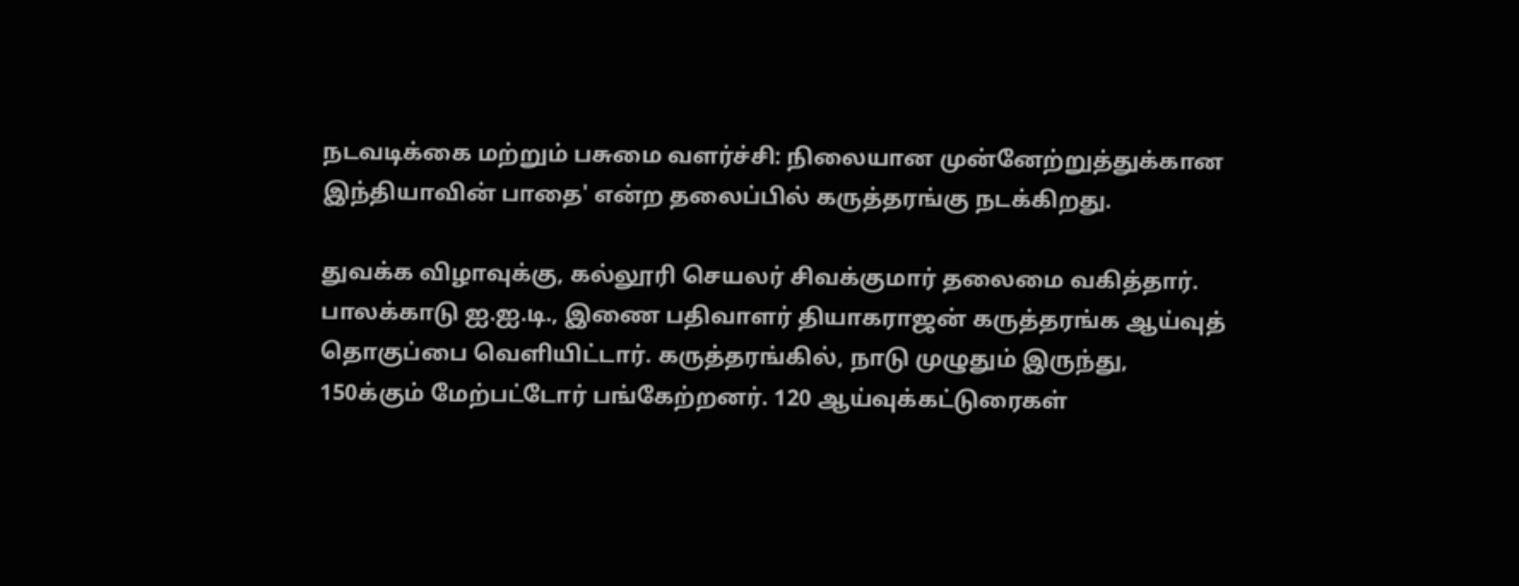நடவடிக்கை மற்றும் பசுமை வளர்ச்சி: நிலையான முன்னேற்றுத்துக்கான இந்தியாவின் பாதை' என்ற தலைப்பில் கருத்தரங்கு நடக்கிறது.

துவக்க விழாவுக்கு, கல்லூரி செயலர் சிவக்குமார் தலைமை வகித்தார். பாலக்காடு ஐ.ஐ.டி., இணை பதிவாளர் தியாகராஜன் கருத்தரங்க ஆய்வுத் தொகுப்பை வெளியிட்டார். கருத்தரங்கில், நாடு முழுதும் இருந்து, 150க்கும் மேற்பட்டோர் பங்கேற்றனர். 120 ஆய்வுக்கட்டுரைகள்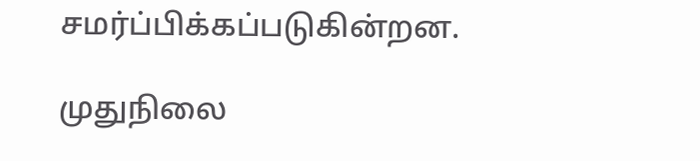சமர்ப்பிக்கப்படுகின்றன.

முதுநிலை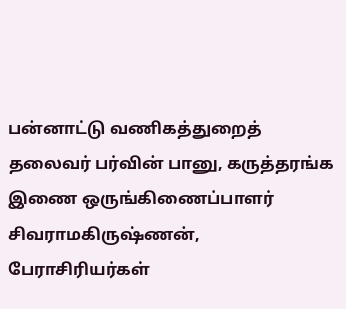பன்னாட்டு வணிகத்துறைத் தலைவர் பர்வின் பானு, கருத்தரங்க இணை ஒருங்கிணைப்பாளர் சிவராமகிருஷ்ணன், பேராசிரியர்கள்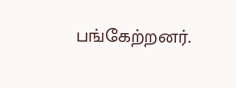பங்கேற்றனர்.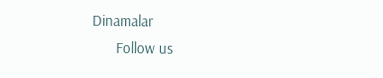Dinamalar
      Follow us